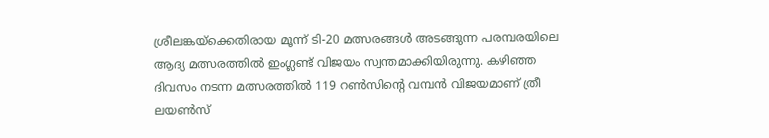ശ്രീലങ്കയ്‌ക്കെതിരായ മൂന്ന് ടി-20 മത്സരങ്ങള്‍ അടങ്ങുന്ന പരമ്പരയിലെ ആദ്യ മത്സരത്തില്‍ ഇംഗ്ലണ്ട് വിജയം സ്വന്തമാക്കിയിരുന്നു. കഴിഞ്ഞ ദിവസം നടന്ന മത്സരത്തില്‍ 119 റണ്‍സിന്റെ വമ്പന്‍ വിജയമാണ് ത്രീ ലയണ്‍സ്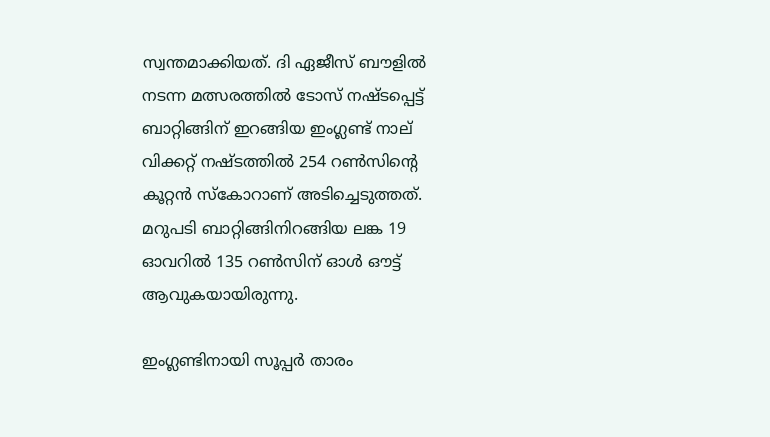സ്വന്തമാക്കിയത്. ദി ഏജീസ് ബൗളില്‍ നടന്ന മത്സരത്തില്‍ ടോസ് നഷ്ടപ്പെട്ട് ബാറ്റിങ്ങിന് ഇറങ്ങിയ ഇംഗ്ലണ്ട് നാല് വിക്കറ്റ് നഷ്ടത്തില്‍ 254 റണ്‍സിന്റെ കൂറ്റന്‍ സ്‌കോറാണ് അടിച്ചെടുത്തത്. മറുപടി ബാറ്റിങ്ങിനിറങ്ങിയ ലങ്ക 19 ഓവറില്‍ 135 റണ്‍സിന് ഓള്‍ ഔട്ട് ആവുകയായിരുന്നു.

ഇംഗ്ലണ്ടിനായി സൂപ്പര്‍ താരം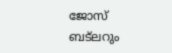ജോസ് ബട്‌ലറും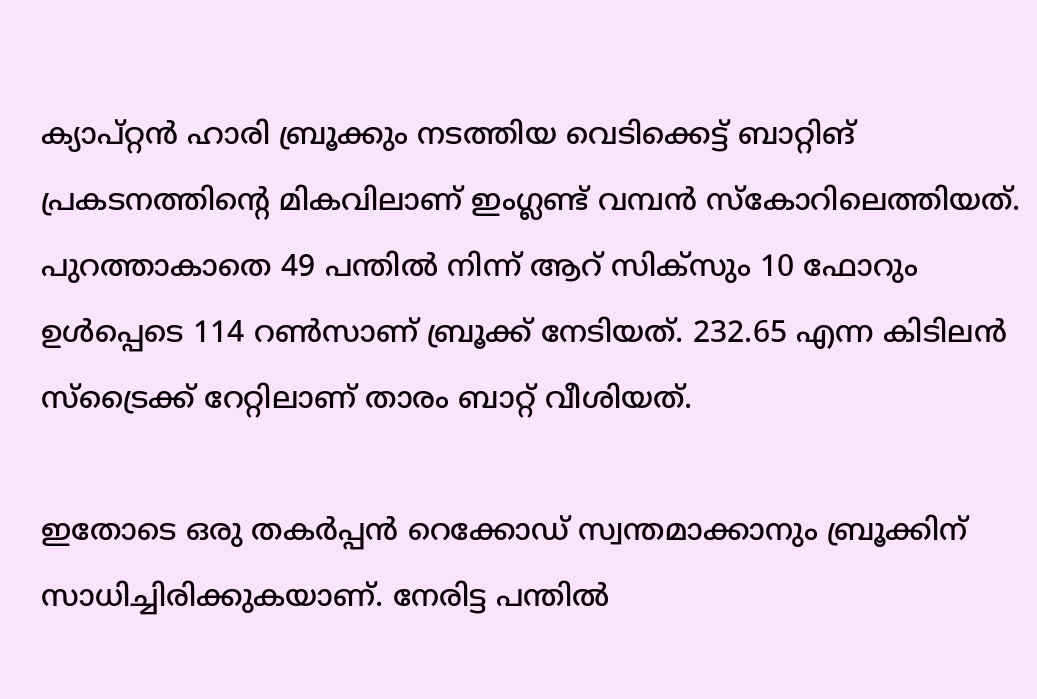ക്യാപ്റ്റന്‍ ഹാരി ബ്രൂക്കും നടത്തിയ വെടിക്കെട്ട് ബാറ്റിങ് പ്രകടനത്തിന്റെ മികവിലാണ് ഇംഗ്ലണ്ട് വമ്പന്‍ സ്‌കോറിലെത്തിയത്. പുറത്താകാതെ 49 പന്തില്‍ നിന്ന് ആറ് സിക്‌സും 10 ഫോറും ഉള്‍പ്പെടെ 114 റണ്‍സാണ് ബ്രൂക്ക് നേടിയത്. 232.65 എന്ന കിടിലന്‍ സ്‌ട്രൈക്ക് റേറ്റിലാണ് താരം ബാറ്റ് വീശിയത്.

ഇതോടെ ഒരു തകര്‍പ്പന്‍ റെക്കോഡ് സ്വന്തമാക്കാനും ബ്രൂക്കിന് സാധിച്ചിരിക്കുകയാണ്. നേരിട്ട പന്തില്‍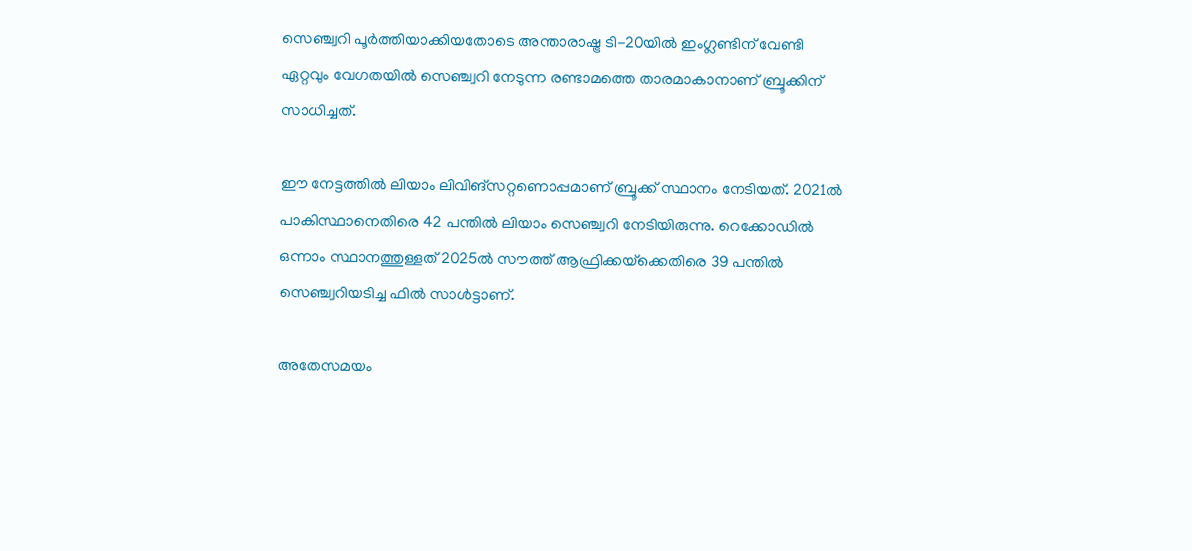സെഞ്ച്വറി പൂര്‍ത്തിയാക്കിയതോടെ അന്താരാഷ്ട്ര ടി-20യില്‍ ഇംഗ്ലണ്ടിന് വേണ്ടി ഏറ്റവും വേഗതയില്‍ സെഞ്ച്വറി നേടുന്ന രണ്ടാമത്തെ താരമാകാനാണ് ബ്രൂക്കിന് സാധിച്ചത്.

ഈ നേട്ടത്തില്‍ ലിയാം ലിവിങ്‌സറ്റണൊപ്പമാണ് ബ്രൂക്ക് സ്ഥാനം നേടിയത്. 2021ല്‍ പാകിസ്ഥാനെതിരെ 42 പന്തില്‍ ലിയാം സെഞ്ച്വറി നേടിയിരുന്നു. റെക്കോഡില്‍ ഒന്നാം സ്ഥാനത്തുള്ളത് 2025ല്‍ സൗത്ത് ആഫ്രിക്കയ്‌ക്കെതിരെ 39 പന്തില്‍ സെഞ്ച്വറിയടിച്ച ഫില്‍ സാള്‍ട്ടാണ്.

അതേസമയം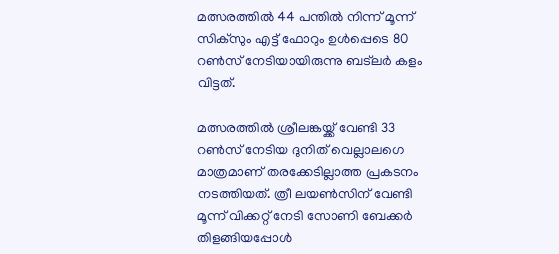മത്സരത്തില്‍ 44 പന്തില്‍ നിന്ന് മൂന്ന് സിക്‌സും എട്ട് ഫോറും ഉള്‍പ്പെടെ 80 റണ്‍സ് നേടിയായിരുന്നു ബട്‌ലര്‍ കളം വിട്ടത്.

മത്സരത്തില്‍ ശ്രീലങ്കയ്ക്ക് വേണ്ടി 33 റണ്‍സ് നേടിയ ദുനിത് വെല്ലാലഗെ മാത്രമാണ് തരക്കേടില്ലാത്ത പ്രകടനം നടത്തിയത്. ത്രീ ലയണ്‍സിന് വേണ്ടി മൂന്ന് വിക്കറ്റ് നേടി സോണി ബേക്കര്‍ തിളങ്ങിയപ്പോള്‍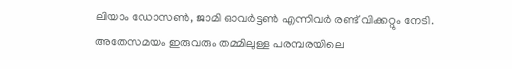ലിയാം ഡോസണ്‍, ജാമി ഓവര്‍ട്ടണ്‍ എന്നിവര്‍ രണ്ട് വിക്കറ്റും നേടി. അതേസമയം ഇരുവരും തമ്മിലുള്ള പരമ്പരയിലെ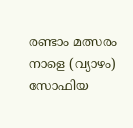രണ്ടാം മത്സരം നാളെ (വ്യാഴം) സോഫിയ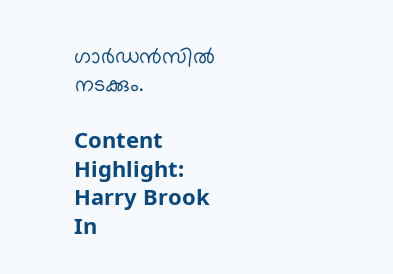ഗാര്‍ഡന്‍സില്‍ നടക്കും.

Content Highlight: Harry Brook In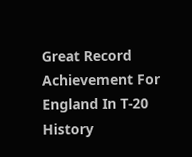Great Record Achievement For England In T-20 History